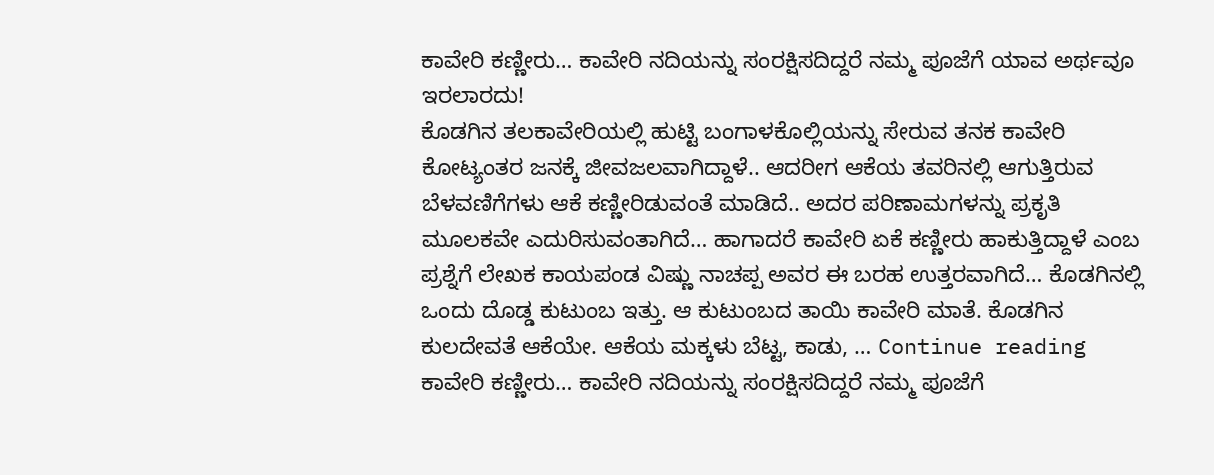ಕಾವೇರಿ ಕಣ್ಣೀರು… ಕಾವೇರಿ ನದಿಯನ್ನು ಸಂರಕ್ಷಿಸದಿದ್ದರೆ ನಮ್ಮ ಪೂಜೆಗೆ ಯಾವ ಅರ್ಥವೂ ಇರಲಾರದು!
ಕೊಡಗಿನ ತಲಕಾವೇರಿಯಲ್ಲಿ ಹುಟ್ಟಿ ಬಂಗಾಳಕೊಲ್ಲಿಯನ್ನು ಸೇರುವ ತನಕ ಕಾವೇರಿ ಕೋಟ್ಯಂತರ ಜನಕ್ಕೆ ಜೀವಜಲವಾಗಿದ್ದಾಳೆ.. ಆದರೀಗ ಆಕೆಯ ತವರಿನಲ್ಲಿ ಆಗುತ್ತಿರುವ ಬೆಳವಣಿಗೆಗಳು ಆಕೆ ಕಣ್ಣೀರಿಡುವಂತೆ ಮಾಡಿದೆ.. ಅದರ ಪರಿಣಾಮಗಳನ್ನು ಪ್ರಕೃತಿ ಮೂಲಕವೇ ಎದುರಿಸುವಂತಾಗಿದೆ… ಹಾಗಾದರೆ ಕಾವೇರಿ ಏಕೆ ಕಣ್ಣೀರು ಹಾಕುತ್ತಿದ್ದಾಳೆ ಎಂಬ ಪ್ರಶ್ನೆಗೆ ಲೇಖಕ ಕಾಯಪಂಡ ವಿಷ್ಣು ನಾಚಪ್ಪ ಅವರ ಈ ಬರಹ ಉತ್ತರವಾಗಿದೆ… ಕೊಡಗಿನಲ್ಲಿ ಒಂದು ದೊಡ್ಡ ಕುಟುಂಬ ಇತ್ತು. ಆ ಕುಟುಂಬದ ತಾಯಿ ಕಾವೇರಿ ಮಾತೆ. ಕೊಡಗಿನ ಕುಲದೇವತೆ ಆಕೆಯೇ. ಆಕೆಯ ಮಕ್ಕಳು ಬೆಟ್ಟ, ಕಾಡು, … Continue reading ಕಾವೇರಿ ಕಣ್ಣೀರು… ಕಾವೇರಿ ನದಿಯನ್ನು ಸಂರಕ್ಷಿಸದಿದ್ದರೆ ನಮ್ಮ ಪೂಜೆಗೆ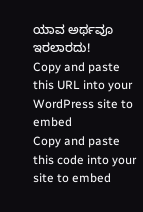ಯಾವ ಅರ್ಥವೂ ಇರಲಾರದು!
Copy and paste this URL into your WordPress site to embed
Copy and paste this code into your site to embed